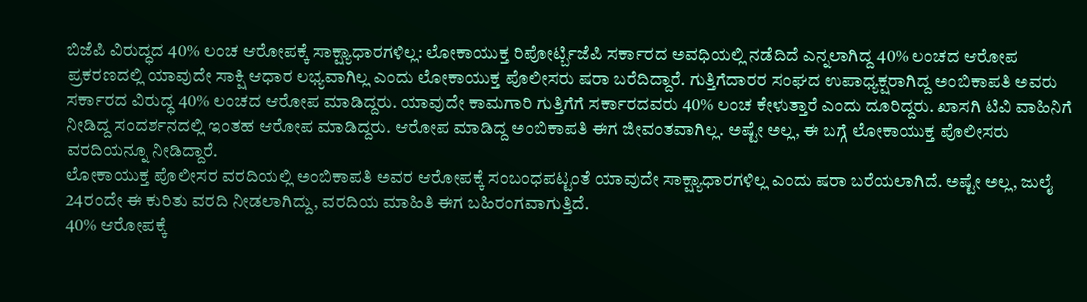ಬಿಜೆಪಿ ವಿರುದ್ಧದ 40% ಲಂಚ ಆರೋಪಕ್ಕೆ ಸಾಕ್ಷ್ಯಾಧಾರಗಳಿಲ್ಲ: ಲೋಕಾಯುಕ್ತ ರಿಪೋರ್ಟ್ಬಿಜೆಪಿ ಸರ್ಕಾರದ ಅವಧಿಯಲ್ಲಿ ನಡೆದಿದೆ ಎನ್ನಲಾಗಿದ್ದ 40% ಲಂಚದ ಆರೋಪ ಪ್ರಕರಣದಲ್ಲಿ ಯಾವುದೇ ಸಾಕ್ಷಿ ಆಧಾರ ಲಭ್ಯವಾಗಿಲ್ಲ ಎಂದು ಲೋಕಾಯುಕ್ತ ಪೊಲೀಸರು ಷರಾ ಬರೆದಿದ್ದಾರೆ. ಗುತ್ತಿಗೆದಾರರ ಸಂಘದ ಉಪಾಧ್ಯಕ್ಷರಾಗಿದ್ದ ಅಂಬಿಕಾಪತಿ ಅವರು ಸರ್ಕಾರದ ವಿರುದ್ಧ 40% ಲಂಚದ ಆರೋಪ ಮಾಡಿದ್ದರು. ಯಾವುದೇ ಕಾಮಗಾರಿ ಗುತ್ತಿಗೆಗೆ ಸರ್ಕಾರದವರು 40% ಲಂಚ ಕೇಳುತ್ತಾರೆ ಎಂದು ದೂರಿದ್ದರು. ಖಾಸಗಿ ಟಿವಿ ವಾಹಿನಿಗೆ ನೀಡಿದ್ದ ಸಂದರ್ಶನದಲ್ಲಿ ಇಂತಹ ಆರೋಪ ಮಾಡಿದ್ದರು. ಆರೋಪ ಮಾಡಿದ್ದ ಅಂಬಿಕಾಪತಿ ಈಗ ಜೀವಂತವಾಗಿಲ್ಲ. ಅಷ್ಟೇ ಅಲ್ಲ, ಈ ಬಗ್ಗೆ ಲೋಕಾಯುಕ್ತ ಪೊಲೀಸರು ವರದಿಯನ್ನೂ ನೀಡಿದ್ದಾರೆ.
ಲೋಕಾಯುಕ್ತ ಪೊಲೀಸರ ವರದಿಯಲ್ಲಿ ಅಂಬಿಕಾಪತಿ ಅವರ ಆರೋಪಕ್ಕೆ ಸಂಬಂಧಪಟ್ಟಂತೆ ಯಾವುದೇ ಸಾಕ್ಷ್ಯಾಧಾರಗಳಿಲ್ಲ ಎಂದು ಷರಾ ಬರೆಯಲಾಗಿದೆ. ಅಷ್ಟೇ ಅಲ್ಲ, ಜುಲೈ 24ರಂದೇ ಈ ಕುರಿತು ವರದಿ ನೀಡಲಾಗಿದ್ದು, ವರದಿಯ ಮಾಹಿತಿ ಈಗ ಬಹಿರಂಗವಾಗುತ್ತಿದೆ.
40% ಆರೋಪಕ್ಕೆ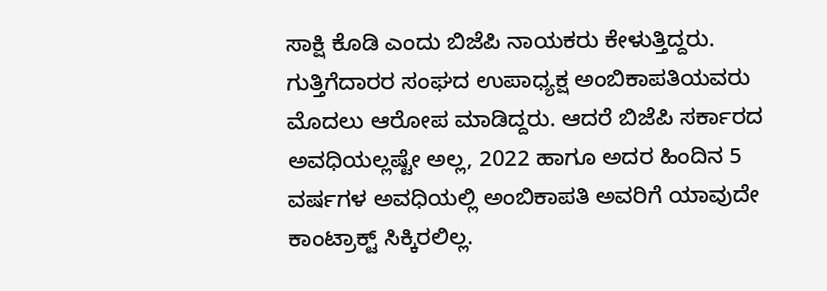ಸಾಕ್ಷಿ ಕೊಡಿ ಎಂದು ಬಿಜೆಪಿ ನಾಯಕರು ಕೇಳುತ್ತಿದ್ದರು. ಗುತ್ತಿಗೆದಾರರ ಸಂಘದ ಉಪಾಧ್ಯಕ್ಷ ಅಂಬಿಕಾಪತಿಯವರು ಮೊದಲು ಆರೋಪ ಮಾಡಿದ್ದರು. ಆದರೆ ಬಿಜೆಪಿ ಸರ್ಕಾರದ ಅವಧಿಯಲ್ಲಷ್ಟೇ ಅಲ್ಲ, 2022 ಹಾಗೂ ಅದರ ಹಿಂದಿನ 5 ವರ್ಷಗಳ ಅವಧಿಯಲ್ಲಿ ಅಂಬಿಕಾಪತಿ ಅವರಿಗೆ ಯಾವುದೇ ಕಾಂಟ್ರಾಕ್ಟ್ ಸಿಕ್ಕಿರಲಿಲ್ಲ.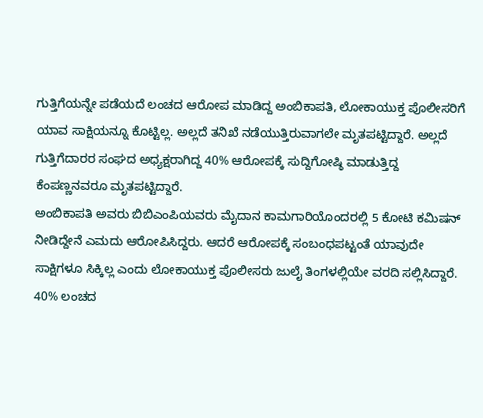ಗುತ್ತಿಗೆಯನ್ನೇ ಪಡೆಯದೆ ಲಂಚದ ಆರೋಪ ಮಾಡಿದ್ದ ಅಂಬಿಕಾಪತಿ, ಲೋಕಾಯುಕ್ತ ಪೊಲೀಸರಿಗೆ ಯಾವ ಸಾಕ್ಷಿಯನ್ನೂ ಕೊಟ್ಟಿಲ್ಲ. ಅಲ್ಲದೆ ತನಿಖೆ ನಡೆಯುತ್ತಿರುವಾಗಲೇ ಮೃತಪಟ್ಟಿದ್ದಾರೆ. ಅಲ್ಲದೆ ಗುತ್ತಿಗೆದಾರರ ಸಂಘದ ಅಧ್ಯಕ್ಷರಾಗಿದ್ದ 40% ಆರೋಪಕ್ಕೆ ಸುದ್ದಿಗೋಷ್ಠಿ ಮಾಡುತ್ತಿದ್ದ ಕೆಂಪಣ್ಣನವರೂ ಮೃತಪಟ್ಟಿದ್ದಾರೆ.
ಅಂಬಿಕಾಪತಿ ಅವರು ಬಿಬಿಎಂಪಿಯವರು ಮೈದಾನ ಕಾಮಗಾರಿಯೊಂದರಲ್ಲಿ 5 ಕೋಟಿ ಕಮಿಷನ್ ನೀಡಿದ್ದೇನೆ ಎಮದು ಆರೋಪಿಸಿದ್ದರು. ಆದರೆ ಆರೋಪಕ್ಕೆ ಸಂಬಂಧಪಟ್ಟಂತೆ ಯಾವುದೇ ಸಾಕ್ಷಿಗಳೂ ಸಿಕ್ಕಿಲ್ಲ ಎಂದು ಲೋಕಾಯುಕ್ತ ಪೊಲೀಸರು ಜುಲೈ ತಿಂಗಳಲ್ಲಿಯೇ ವರದಿ ಸಲ್ಲಿಸಿದ್ದಾರೆ.
40% ಲಂಚದ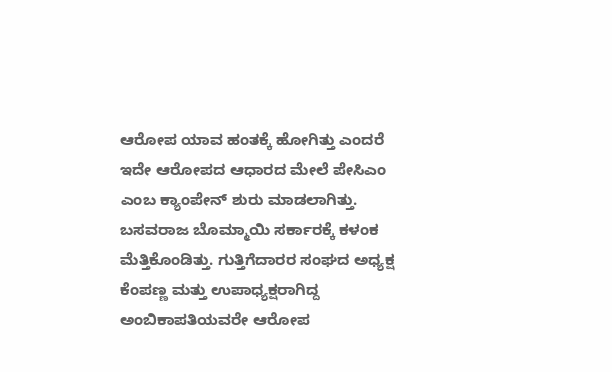ಆರೋಪ ಯಾವ ಹಂತಕ್ಕೆ ಹೋಗಿತ್ತು ಎಂದರೆ ಇದೇ ಆರೋಪದ ಆಧಾರದ ಮೇಲೆ ಪೇಸಿಎಂ ಎಂಬ ಕ್ಯಾಂಪೇನ್ ಶುರು ಮಾಡಲಾಗಿತ್ತು. ಬಸವರಾಜ ಬೊಮ್ಮಾಯಿ ಸರ್ಕಾರಕ್ಕೆ ಕಳಂಕ ಮೆತ್ತಿಕೊಂಡಿತ್ತು. ಗುತ್ತಿಗೆದಾರರ ಸಂಘದ ಅಧ್ಯಕ್ಷ ಕೆಂಪಣ್ಣ ಮತ್ತು ಉಪಾಧ್ಯಕ್ಷರಾಗಿದ್ದ ಅಂಬಿಕಾಪತಿಯವರೇ ಆರೋಪ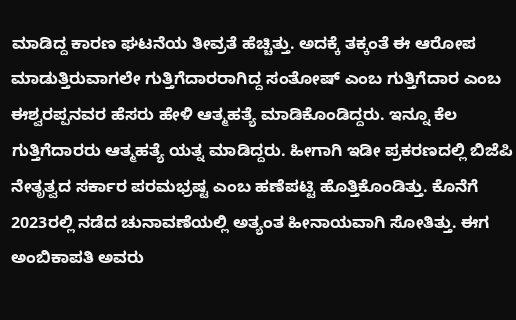ಮಾಡಿದ್ದ ಕಾರಣ ಘಟನೆಯ ತೀವ್ರತೆ ಹೆಚ್ಚಿತ್ತು. ಅದಕ್ಕೆ ತಕ್ಕಂತೆ ಈ ಆರೋಪ ಮಾಡುತ್ತಿರುವಾಗಲೇ ಗುತ್ತಿಗೆದಾರರಾಗಿದ್ದ ಸಂತೋಷ್ ಎಂಬ ಗುತ್ತಿಗೆದಾರ ಎಂಬ ಈಶ್ವರಪ್ಪನವರ ಹೆಸರು ಹೇಳಿ ಆತ್ಮಹತ್ಯೆ ಮಾಡಿಕೊಂಡಿದ್ದರು. ಇನ್ನೂ ಕೆಲ ಗುತ್ತಿಗೆದಾರರು ಆತ್ಮಹತ್ಯೆ ಯತ್ನ ಮಾಡಿದ್ದರು. ಹೀಗಾಗಿ ಇಡೀ ಪ್ರಕರಣದಲ್ಲಿ ಬಿಜೆಪಿ ನೇತೃತ್ವದ ಸರ್ಕಾರ ಪರಮಭ್ರಷ್ಟ ಎಂಬ ಹಣೆಪಟ್ಟಿ ಹೊತ್ತಿಕೊಂಡಿತ್ತು. ಕೊನೆಗೆ 2023ರಲ್ಲಿ ನಡೆದ ಚುನಾವಣೆಯಲ್ಲಿ ಅತ್ಯಂತ ಹೀನಾಯವಾಗಿ ಸೋತಿತ್ತು. ಈಗ ಅಂಬಿಕಾಪತಿ ಅವರು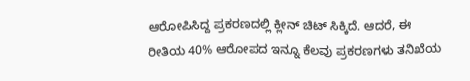ಆರೋಪಿಸಿದ್ದ ಪ್ರಕರಣದಲ್ಲಿ ಕ್ಲೀನ್ ಚಿಟ್ ಸಿಕ್ಕಿದೆ. ಆದರೆ, ಈ ರೀತಿಯ 40% ಆರೋಪದ ಇನ್ನೂ ಕೆಲವು ಪ್ರಕರಣಗಳು ತನಿಖೆಯ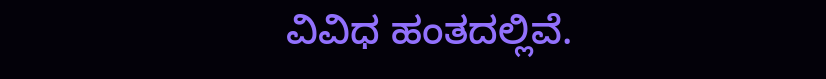ವಿವಿಧ ಹಂತದಲ್ಲಿವೆ.